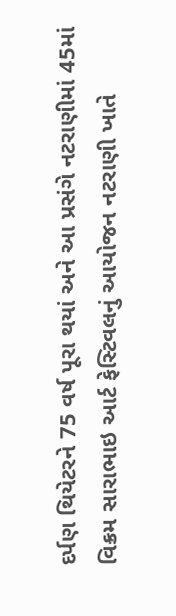દર્પણ થિયેટરને 75 વર્ષ પૂરા થયાં અને આ પ્રસંગે નટરાણીમાં 45માં વિક્રમ સારાભાઇ આર્ટ ફેસ્ટિવલનું આયોજન નટરાણી ખાતે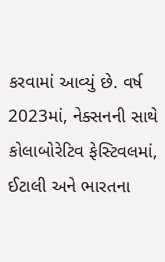કરવામાં આવ્યું છે. વર્ષ 2023માં, નેક્સનની સાથે કોલાબોરેટિવ ફેસ્ટિવલમાં, ઈટાલી અને ભારતના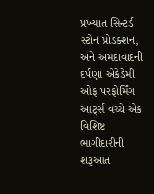પ્રખ્યાત સિન્ટર્ડ સ્ટોન પ્રોડક્શન, અને અમદાવાદની દર્પણા એકેડેમી ઓફ પરફોર્મિંગ આર્ટ્સ વચ્ચે એક વિશિષ્ટ ભાગીદારીની શરૂઆત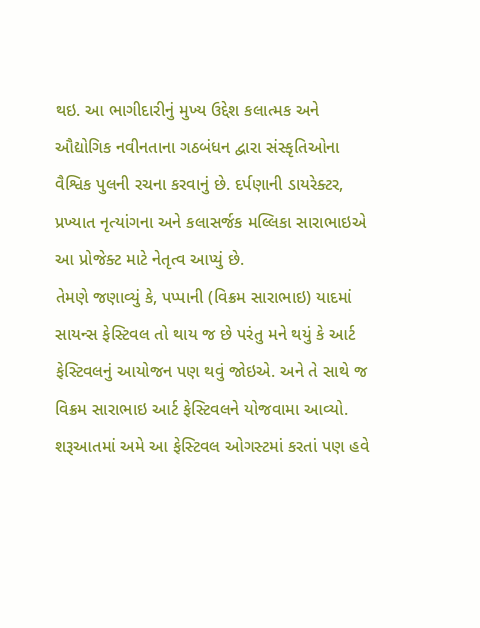થઇ. આ ભાગીદારીનું મુખ્ય ઉદ્દેશ કલાત્મક અને ઔદ્યોગિક નવીનતાના ગઠબંધન દ્વારા સંસ્કૃતિઓના વૈશ્વિક પુલની રચના કરવાનું છે. દર્પણાની ડાયરેક્ટર, પ્રખ્યાત નૃત્યાંગના અને કલાસર્જક મલ્લિકા સારાભાઇએ આ પ્રોજેક્ટ માટે નેતૃત્વ આપ્યું છે.
તેમણે જણાવ્યું કે, પપ્પાની (વિક્રમ સારાભાઇ) યાદમાં સાયન્સ ફેસ્ટિવલ તો થાય જ છે પરંતુ મને થયું કે આર્ટ ફેસ્ટિવલનું આયોજન પણ થવું જોઇએ. અને તે સાથે જ વિક્રમ સારાભાઇ આર્ટ ફેસ્ટિવલને યોજવામા આવ્યો. શરૂઆતમાં અમે આ ફેસ્ટિવલ ઓગસ્ટમાં કરતાં પણ હવે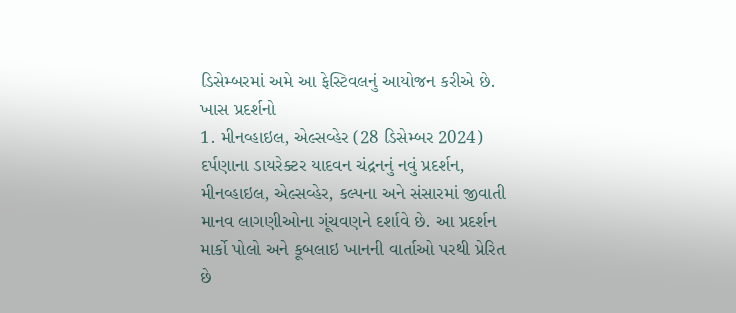ડિસેમ્બરમાં અમે આ ફેસ્ટિવલનું આયોજન કરીએ છે.
ખાસ પ્રદર્શનો
1. મીનવ્હાઇલ, એલ્સવ્હેર (28 ડિસેમ્બર 2024)
દર્પણાના ડાયરેક્ટર યાદવન ચંદ્રનનું નવું પ્રદર્શન, મીનવ્હાઇલ, એલ્સવ્હેર, કલ્પના અને સંસારમાં જીવાતી માનવ લાગણીઓના ગૂંચવણને દર્શાવે છે. આ પ્રદર્શન માર્કો પોલો અને કૂબલાઇ ખાનની વાર્તાઓ પરથી પ્રેરિત છે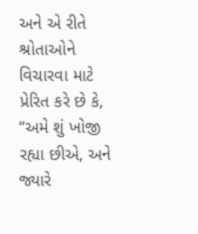અને એ રીતે શ્રોતાઓને વિચારવા માટે પ્રેરિત કરે છે કે, “અમે શું ખોજી રહ્યા છીએ, અને જ્યારે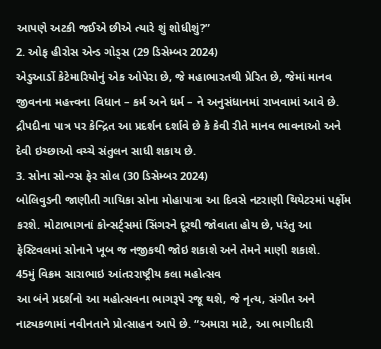આપણે અટકી જઈએ છીએ ત્યારે શું શોધીશું?”
2. ઓફ હીરોસ એન્ડ ગોડ્સ (29 ડિસેમ્બર 2024)
એડુઆર્ડો કેટેમારિયોનું એક ઓપેરા છે, જે મહાભારતથી પ્રેરિત છે, જેમાં માનવ જીવનના મહત્ત્વના વિધાન – કર્મ અને ધર્મ – ને અનુસંધાનમાં રાખવામાં આવે છે. દ્રૌપદીના પાત્ર પર કેન્દ્રિત આ પ્રદર્શન દર્શાવે છે કે કેવી રીતે માનવ ભાવનાઓ અને દેવી ઇચ્છાઓ વચ્ચે સંતુલન સાધી શકાય છે.
3. સોના સોન્ગ્સ ફેર સોલ (30 ડિસેમ્બર 2024)
બોલિવુડની જાણીતી ગાયિકા સોના મોહાપાત્રા આ દિવસે નટરાણી થિયેટરમાં પર્ફોમ કરશે. મોટાભાગનાં કોન્સર્ટ્સમાં સિંગરને દૂરથી જોવાતા હોય છે, પરંતુ આ ફેસ્ટિવલમાં સોનાને ખૂબ જ નજીકથી જોઇ શકાશે અને તેમને માણી શકાશે.
45મું વિક્રમ સારાભાઇ આંતરરાષ્ટ્રીય કલા મહોત્સવ
આ બંને પ્રદર્શનો આ મહોત્સવના ભાગરૂપે રજૂ થશે, જે નૃત્ય, સંગીત અને નાટ્યકળામાં નવીનતાને પ્રોત્સાહન આપે છે. “અમારા માટે, આ ભાગીદારી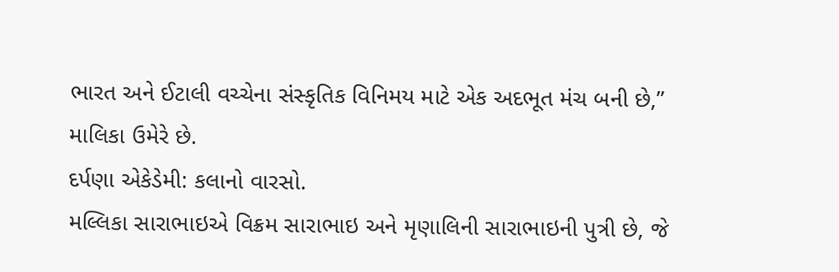ભારત અને ઈટાલી વચ્ચેના સંસ્કૃતિક વિનિમય માટે એક અદભૂત મંચ બની છે,” માલિકા ઉમેરે છે.
દર્પણા એકેડેમી: કલાનો વારસો.
મલ્લિકા સારાભાઇએ વિક્રમ સારાભાઇ અને મૃણાલિની સારાભાઇની પુત્રી છે, જે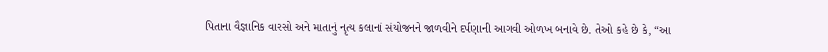પિતાના વૈજ્ઞાનિક વારસો અને માતાનું નૃત્ય કલાનાં સંયોજનને જાળવીને દર્પણાની આગવી ઓળખ બનાવે છે. તેઓ કહે છે કે, “આ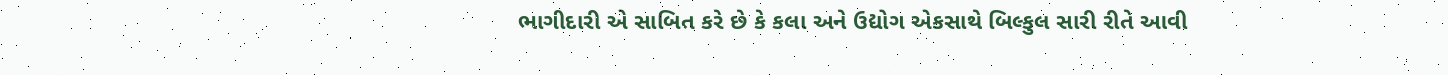ભાગીદારી એ સાબિત કરે છે કે કલા અને ઉદ્યોગ એકસાથે બિલ્કુલ સારી રીતે આવી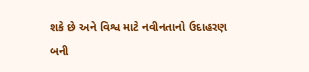શકે છે અને વિશ્વ માટે નવીનતાનો ઉદાહરણ બની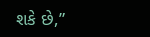શકે છે,”